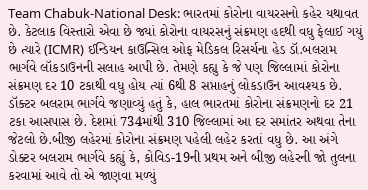Team Chabuk-National Desk: ભારતમાં કોરોના વાયરસનો કહેર યથાવત છે. કેટલાક વિસ્તારો એવા છે જ્યાં કોરોના વાયરસનું સંક્રમણ હદથી વધુ ફેલાઈ ગયું છે ત્યારે (ICMR) ઈન્ડિયન કાઉન્સિલ ઓફ મેડિકલ રિસર્ચના હેડ ડૉ.બલરામ ભાર્ગવે લૉકડાઉનની સલાહ આપી છે. તેમણે કહ્યુ કે જે પણ જિલ્લામાં કોરોના સંક્રમણ દર 10 ટકાથી વધુ હોય ત્યાં 6થી 8 સપ્તાહનું લોકડાઉન આવશ્યક છે.
ડૉક્ટર બલરામ ભાર્ગવે જણાવ્યું હતું કે, હાલ ભારતમાં કોરોના સંક્રમણનો દર 21 ટકા આસપાસ છે. દેશમાં 734માંથી 310 જિલ્લામાં આ દર સમાંતર અથવા તેના જેટલો છે.બીજી લહેરમાં કોરોના સંક્રમણ પહેલી લહેર કરતાં વધુ છે. આ અંગે ડોક્ટર બલરામ ભાર્ગવે કહ્યું કે, કોવિડ-19ની પ્રથમ અને બીજી લહેરની જો તુલના કરવામાં આવે તો એ જાણવા મળ્યું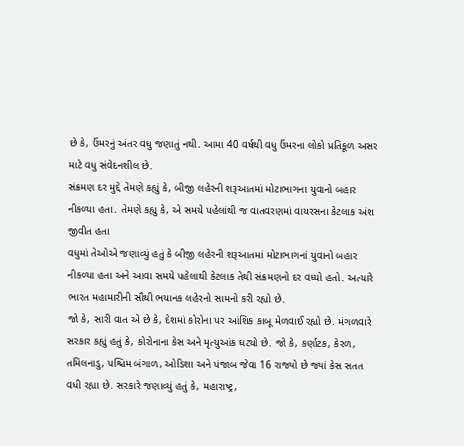છે કે, ઉંમરનું અંતર વધુ જણાતું નથી. આમા 40 વર્ષથી વધુ ઉંમરના લોકો પ્રતિકૂળ અસર માટે વધુ સંવેદનશીલ છે.
સંક્રમણ દર મુદ્દે તેમણે કહ્યું કે, બીજી લહેરની શરૂઆતમાં મોટાભાગના યુવાનો બહાર નીકળ્યા હતા. તેમણે કહ્યુ કે, એ સમયે પહેલાંથી જ વાતવરણમાં વાયરસના કેટલાક અંશ જીવીત હતા
વધુમાં તેઓએ જણાવ્યું હતું કે બીજી લહેરની શરૂઆતમાં મોટાભાગનાં યુવાનો બહાર નીકળ્યા હતા અને આવા સમયે પહેલાથી કેટલાક તેથી સંક્રમણનો દર વધ્યો હતો. અત્યારે ભારત મહામારીની સૌથી ભયાનક લહેરનો સામનો કરી રહ્યો છે.
જો કે, સારી વાત એ છે કે, દેશમાં કોરોના પર આંશિક કાબૂ મેળવાઈ રહ્યો છે. મંગળવારે સરકાર કહ્યું હતું કે, કોરોનાના કેસ અને મૃત્યુઆંક ઘટ્યો છે. જો કે, કર્ણાટક, કેરળ, તમિલનાડુ, પશ્ચિમ બંગાળ, ઓડિશા અને પંજાબ જેવા 16 રાજ્યો છે જ્યાં કેસ સતત વધી રહ્યા છે. સરકારે જણાવ્યું હતું કે, મહારાષ્ટ્ર,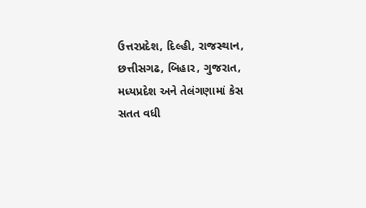ઉત્તરપ્રદેશ, દિલ્હી, રાજસ્થાન, છત્તીસગઢ, બિહાર, ગુજરાત, મધ્યપ્રદેશ અને તેલંગણામાં કેસ સતત વધી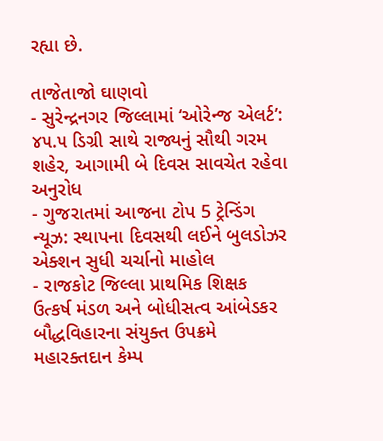રહ્યા છે.

તાજેતાજો ઘાણવો
- સુરેન્દ્રનગર જિલ્લામાં ‘ઓરેન્જ એલર્ટ’: ૪૫.૫ ડિગ્રી સાથે રાજ્યનું સૌથી ગરમ શહેર, આગામી બે દિવસ સાવચેત રહેવા અનુરોધ
- ગુજરાતમાં આજના ટોપ 5 ટ્રેન્ડિંગ ન્યૂઝ: સ્થાપના દિવસથી લઈને બુલડોઝર એક્શન સુધી ચર્ચાનો માહોલ
- રાજકોટ જિલ્લા પ્રાથમિક શિક્ષક ઉત્કર્ષ મંડળ અને બોધીસત્વ આંબેડકર બૌદ્ધવિહારના સંયુક્ત ઉપક્રમે મહારક્તદાન કેમ્પ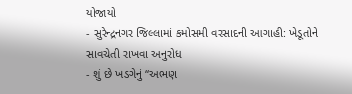યોજાયો
- સુરેન્દ્રનગર જિલ્લામાં કમોસમી વરસાદની આગાહી: ખેડૂતોને સાવચેતી રાખવા અનુરોધ
- શું છે ખડગેનું “અભણ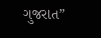ગુજરાત”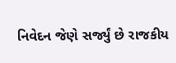નિવેદન જેણે સર્જ્યું છે રાજકીય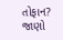તોફાન? જાણો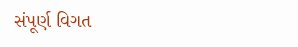સંપૂર્ણ વિગત